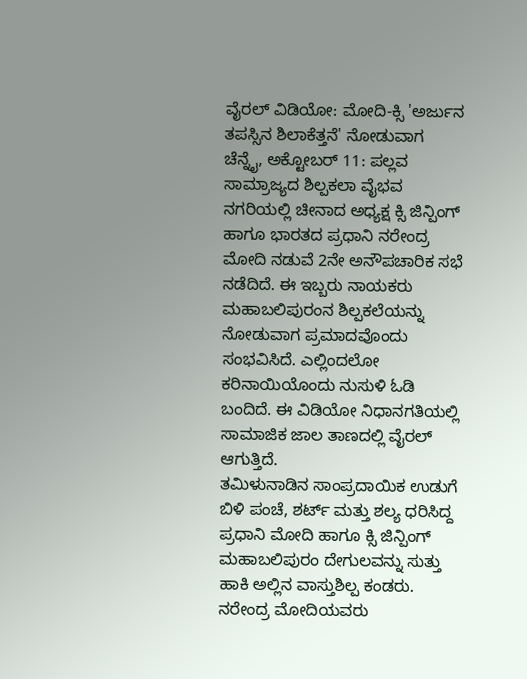ವೈರಲ್ ವಿಡಿಯೋ: ಮೋದಿ-ಕ್ಸಿ 'ಅರ್ಜುನ ತಪಸ್ಸಿನ ಶಿಲಾಕೆತ್ತನೆ' ನೋಡುವಾಗ
ಚೆನ್ನೈ, ಅಕ್ಟೋಬರ್ 11: ಪಲ್ಲವ ಸಾಮ್ರಾಜ್ಯದ ಶಿಲ್ಪಕಲಾ ವೈಭವ ನಗರಿಯಲ್ಲಿ ಚೀನಾದ ಅಧ್ಯಕ್ಷ ಕ್ಸಿ ಜಿನ್ಪಿಂಗ್ ಹಾಗೂ ಭಾರತದ ಪ್ರಧಾನಿ ನರೇಂದ್ರ ಮೋದಿ ನಡುವೆ 2ನೇ ಅನೌಪಚಾರಿಕ ಸಭೆ ನಡೆದಿದೆ. ಈ ಇಬ್ಬರು ನಾಯಕರು ಮಹಾಬಲಿಪುರಂನ ಶಿಲ್ಪಕಲೆಯನ್ನು ನೋಡುವಾಗ ಪ್ರಮಾದವೊಂದು ಸಂಭವಿಸಿದೆ. ಎಲ್ಲಿಂದಲೋ ಕರಿನಾಯಿಯೊಂದು ನುಸುಳಿ ಓಡಿ ಬಂದಿದೆ. ಈ ವಿಡಿಯೋ ನಿಧಾನಗತಿಯಲ್ಲಿ ಸಾಮಾಜಿಕ ಜಾಲ ತಾಣದಲ್ಲಿ ವೈರಲ್ ಆಗುತ್ತಿದೆ.
ತಮಿಳುನಾಡಿನ ಸಾಂಪ್ರದಾಯಿಕ ಉಡುಗೆ ಬಿಳಿ ಪಂಚೆ, ಶರ್ಟ್ ಮತ್ತು ಶಲ್ಯ ಧರಿಸಿದ್ದ ಪ್ರಧಾನಿ ಮೋದಿ ಹಾಗೂ ಕ್ಸಿ ಜಿನ್ಪಿಂಗ್ ಮಹಾಬಲಿಪುರಂ ದೇಗುಲವನ್ನು ಸುತ್ತು ಹಾಕಿ ಅಲ್ಲಿನ ವಾಸ್ತುಶಿಲ್ಪ ಕಂಡರು. ನರೇಂದ್ರ ಮೋದಿಯವರು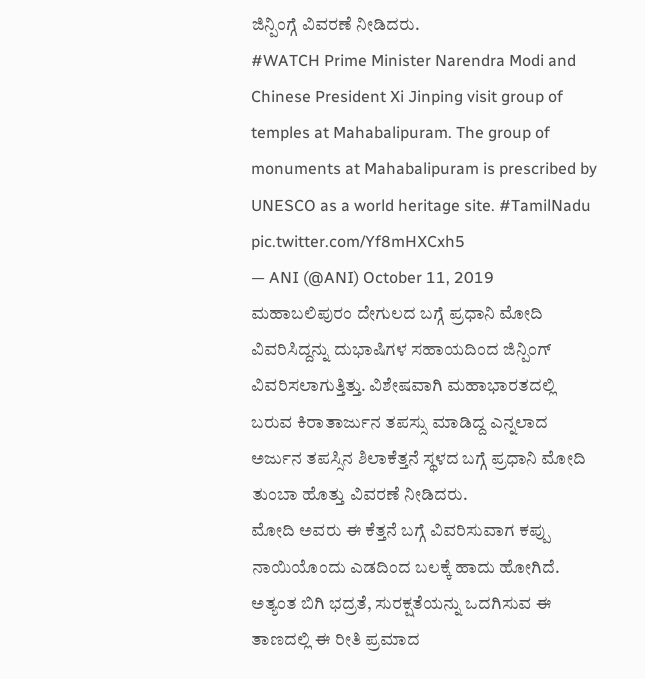ಜಿನ್ಪಿಂಗ್ಗೆ ವಿವರಣೆ ನೀಡಿದರು.
#WATCH Prime Minister Narendra Modi and Chinese President Xi Jinping visit group of temples at Mahabalipuram. The group of monuments at Mahabalipuram is prescribed by UNESCO as a world heritage site. #TamilNadu pic.twitter.com/Yf8mHXCxh5
— ANI (@ANI) October 11, 2019
ಮಹಾಬಲಿಪುರಂ ದೇಗುಲದ ಬಗ್ಗೆ ಪ್ರಧಾನಿ ಮೋದಿ ವಿವರಿಸಿದ್ದನ್ನು ದುಭಾಷಿಗಳ ಸಹಾಯದಿಂದ ಜಿನ್ಪಿಂಗ್ ವಿವರಿಸಲಾಗುತ್ತಿತ್ತು. ವಿಶೇಷವಾಗಿ ಮಹಾಭಾರತದಲ್ಲಿ ಬರುವ ಕಿರಾತಾರ್ಜುನ ತಪಸ್ಸು ಮಾಡಿದ್ದ ಎನ್ನಲಾದ ಅರ್ಜುನ ತಪಸ್ಸಿನ ಶಿಲಾಕೆತ್ತನೆ ಸ್ಥಳದ ಬಗ್ಗೆ ಪ್ರಧಾನಿ ಮೋದಿ ತುಂಬಾ ಹೊತ್ತು ವಿವರಣೆ ನೀಡಿದರು.
ಮೋದಿ ಅವರು ಈ ಕೆತ್ತನೆ ಬಗ್ಗೆ ವಿವರಿಸುವಾಗ ಕಪ್ಪು ನಾಯಿಯೊಂದು ಎಡದಿಂದ ಬಲಕ್ಕೆ ಹಾದು ಹೋಗಿದೆ. ಅತ್ಯಂತ ಬಿಗಿ ಭದ್ರತೆ, ಸುರಕ್ಷತೆಯನ್ನು ಒದಗಿಸುವ ಈ ತಾಣದಲ್ಲಿ ಈ ರೀತಿ ಪ್ರಮಾದ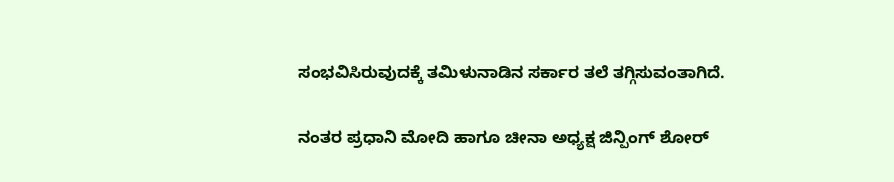ಸಂಭವಿಸಿರುವುದಕ್ಕೆ ತಮಿಳುನಾಡಿನ ಸರ್ಕಾರ ತಲೆ ತಗ್ಗಿಸುವಂತಾಗಿದೆ.

ನಂತರ ಪ್ರಧಾನಿ ಮೋದಿ ಹಾಗೂ ಚೀನಾ ಅಧ್ಯಕ್ಷ ಜಿನ್ಪಿಂಗ್ ಶೋರ್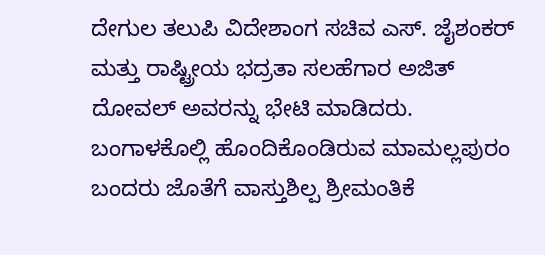ದೇಗುಲ ತಲುಪಿ ವಿದೇಶಾಂಗ ಸಚಿವ ಎಸ್. ಜೈಶಂಕರ್ ಮತ್ತು ರಾಷ್ಟ್ರೀಯ ಭದ್ರತಾ ಸಲಹೆಗಾರ ಅಜಿತ್ ದೋವಲ್ ಅವರನ್ನು ಭೇಟಿ ಮಾಡಿದರು.
ಬಂಗಾಳಕೊಲ್ಲಿ ಹೊಂದಿಕೊಂಡಿರುವ ಮಾಮಲ್ಲಪುರಂ ಬಂದರು ಜೊತೆಗೆ ವಾಸ್ತುಶಿಲ್ಪ ಶ್ರೀಮಂತಿಕೆ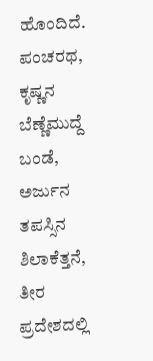ಹೊಂದಿದೆ. ಪಂಚರಥ, ಕೃಷ್ಣನ ಬೆಣ್ಣೆಮುದ್ದೆ ಬಂಡೆ, ಅರ್ಜುನ ತಪಸ್ಸಿನ ಶಿಲಾಕೆತ್ತನೆ, ತೀರ ಪ್ರದೇಶದಲ್ಲಿ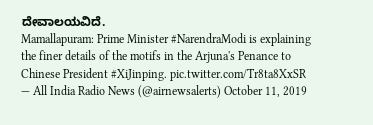ದೇವಾಲಯವಿದೆ.
Mamallapuram: Prime Minister #NarendraModi is explaining the finer details of the motifs in the Arjuna's Penance to Chinese President #XiJinping. pic.twitter.com/Tr8ta8XxSR
— All India Radio News (@airnewsalerts) October 11, 2019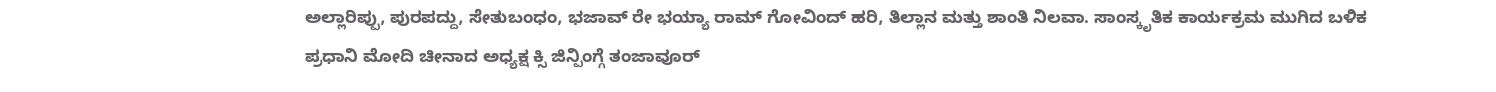ಅಲ್ಲಾರಿಪ್ಪು, ಪುರಪದ್ದು, ಸೇತುಬಂಧಂ, ಭಜಾವ್ ರೇ ಭಯ್ಯಾ ರಾಮ್ ಗೋವಿಂದ್ ಹರಿ, ತಿಲ್ಲಾನ ಮತ್ತು ಶಾಂತಿ ನಿಲವಾ. ಸಾಂಸ್ಕೃತಿಕ ಕಾರ್ಯಕ್ರಮ ಮುಗಿದ ಬಳಿಕ ಪ್ರಧಾನಿ ಮೋದಿ ಚೀನಾದ ಅಧ್ಯಕ್ಷ ಕ್ಸಿ ಜಿನ್ಪಿಂಗ್ಗೆ ತಂಜಾವೂರ್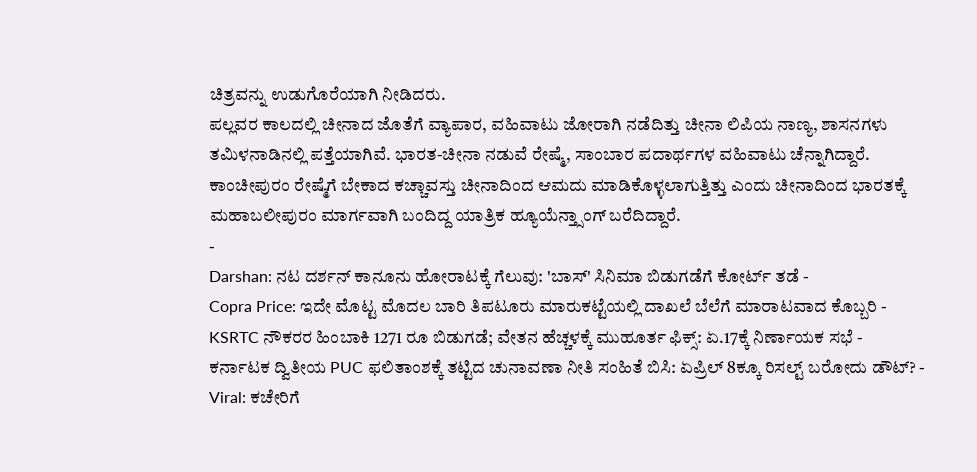ಚಿತ್ರವನ್ನು ಉಡುಗೊರೆಯಾಗಿ ನೀಡಿದರು.
ಪಲ್ಲವರ ಕಾಲದಲ್ಲಿ ಚೀನಾದ ಜೊತೆಗೆ ವ್ಯಾಪಾರ, ವಹಿವಾಟು ಜೋರಾಗಿ ನಡೆದಿತ್ತು ಚೀನಾ ಲಿಪಿಯ ನಾಣ್ಯ, ಶಾಸನಗಳು ತಮಿಳನಾಡಿನಲ್ಲಿ ಪತ್ತೆಯಾಗಿವೆ. ಭಾರತ-ಚೀನಾ ನಡುವೆ ರೇಷ್ಮೆ, ಸಾಂಬಾರ ಪದಾರ್ಥಗಳ ವಹಿವಾಟು ಚೆನ್ನಾಗಿದ್ದಾರೆ. ಕಾಂಚೀಪುರಂ ರೇಷ್ಮೆಗೆ ಬೇಕಾದ ಕಚ್ಚಾವಸ್ತು ಚೀನಾದಿಂದ ಆಮದು ಮಾಡಿಕೊಳ್ಳಲಾಗುತ್ತಿತ್ತು ಎಂದು ಚೀನಾದಿಂದ ಭಾರತಕ್ಕೆ ಮಹಾಬಲೀಪುರಂ ಮಾರ್ಗವಾಗಿ ಬಂದಿದ್ದ ಯಾತ್ರಿಕ ಹ್ಯೂಯೆನ್ತ್ಸಾಂಗ್ ಬರೆದಿದ್ದಾರೆ.
-
Darshan: ನಟ ದರ್ಶನ್ ಕಾನೂನು ಹೋರಾಟಕ್ಕೆ ಗೆಲುವು: 'ಬಾಸ್' ಸಿನಿಮಾ ಬಿಡುಗಡೆಗೆ ಕೋರ್ಟ್ ತಡೆ -
Copra Price: ಇದೇ ಮೊಟ್ಟ ಮೊದಲ ಬಾರಿ ತಿಪಟೂರು ಮಾರುಕಟ್ಟೆಯಲ್ಲಿ ದಾಖಲೆ ಬೆಲೆಗೆ ಮಾರಾಟವಾದ ಕೊಬ್ಬರಿ -
KSRTC ನೌಕರರ ಹಿಂಬಾಕಿ 1271 ರೂ ಬಿಡುಗಡೆ; ವೇತನ ಹೆಚ್ಚಳಕ್ಕೆ ಮುಹೂರ್ತ ಫಿಕ್ಸ್: ಏ.17ಕ್ಕೆ ನಿರ್ಣಾಯಕ ಸಭೆ -
ಕರ್ನಾಟಕ ದ್ವಿತೀಯ PUC ಫಲಿತಾಂಶಕ್ಕೆ ತಟ್ಟಿದ ಚುನಾವಣಾ ನೀತಿ ಸಂಹಿತೆ ಬಿಸಿ: ಏಪ್ರಿಲ್ 8ಕ್ಕೂ ರಿಸಲ್ಟ್ ಬರೋದು ಡೌಟ್? -
Viral: ಕಚೇರಿಗೆ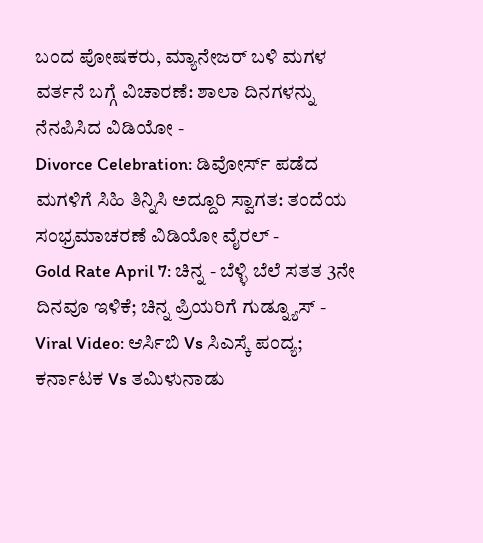ಬಂದ ಪೋಷಕರು, ಮ್ಯಾನೇಜರ್ ಬಳಿ ಮಗಳ ವರ್ತನೆ ಬಗ್ಗೆ ವಿಚಾರಣೆ: ಶಾಲಾ ದಿನಗಳನ್ನು ನೆನಪಿಸಿದ ವಿಡಿಯೋ -
Divorce Celebration: ಡಿವೋರ್ಸ್ ಪಡೆದ ಮಗಳಿಗೆ ಸಿಹಿ ತಿನ್ನಿಸಿ ಅದ್ದೂರಿ ಸ್ವಾಗತ: ತಂದೆಯ ಸಂಭ್ರಮಾಚರಣೆ ವಿಡಿಯೋ ವೈರಲ್ -
Gold Rate April 7: ಚಿನ್ನ - ಬೆಳ್ಳಿ ಬೆಲೆ ಸತತ 3ನೇ ದಿನವೂ ಇಳಿಕೆ; ಚಿನ್ನ ಪ್ರಿಯರಿಗೆ ಗುಡ್ನ್ಯೂಸ್ -
Viral Video: ಆರ್ಸಿಬಿ Vs ಸಿಎಸ್ಕೆ ಪಂದ್ಯ; ಕರ್ನಾಟಕ Vs ತಮಿಳುನಾಡು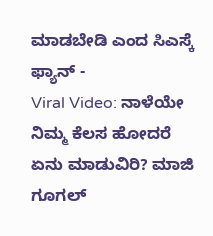ಮಾಡಬೇಡಿ ಎಂದ ಸಿಎಸ್ಕೆ ಫ್ಯಾನ್ -
Viral Video: ನಾಳೆಯೇ ನಿಮ್ಮ ಕೆಲಸ ಹೋದರೆ ಏನು ಮಾಡುವಿರಿ? ಮಾಜಿ ಗೂಗಲ್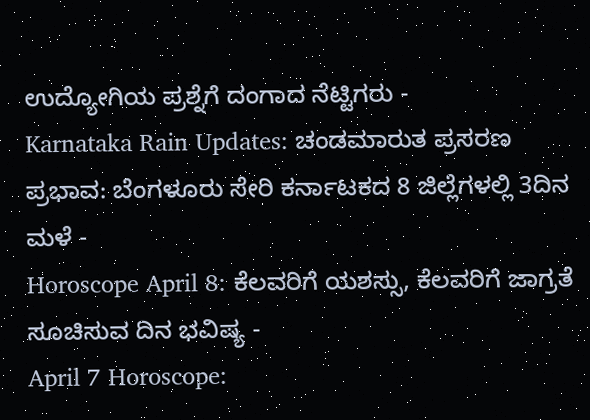ಉದ್ಯೋಗಿಯ ಪ್ರಶ್ನೆಗೆ ದಂಗಾದ ನೆಟ್ಟಿಗರು -
Karnataka Rain Updates: ಚಂಡಮಾರುತ ಪ್ರಸರಣ ಪ್ರಭಾವ: ಬೆಂಗಳೂರು ಸೇರಿ ಕರ್ನಾಟಕದ 8 ಜಿಲ್ಲೆಗಳಲ್ಲಿ 3ದಿನ ಮಳೆ -
Horoscope April 8: ಕೆಲವರಿಗೆ ಯಶಸ್ಸು, ಕೆಲವರಿಗೆ ಜಾಗ್ರತೆ ಸೂಚಿಸುವ ದಿನ ಭವಿಷ್ಯ -
April 7 Horoscope: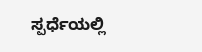ಸ್ಪರ್ಧೆಯಲ್ಲಿ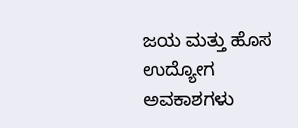ಜಯ ಮತ್ತು ಹೊಸ ಉದ್ಯೋಗ ಅವಕಾಶಗಳು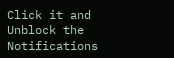Click it and Unblock the Notifications